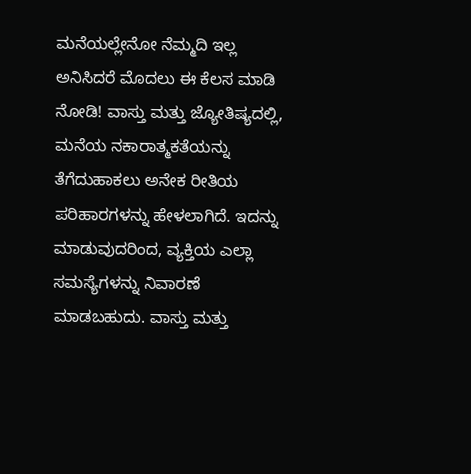ಮನೆಯಲ್ಲೇನೋ ನೆಮ್ಮದಿ ಇಲ್ಲ ಅನಿಸಿದರೆ ಮೊದಲು ಈ ಕೆಲಸ ಮಾಡಿ ನೋಡಿ! ವಾಸ್ತು ಮತ್ತು ಜ್ಯೋತಿಷ್ಯದಲ್ಲಿ, ಮನೆಯ ನಕಾರಾತ್ಮಕತೆಯನ್ನು ತೆಗೆದುಹಾಕಲು ಅನೇಕ ರೀತಿಯ ಪರಿಹಾರಗಳನ್ನು ಹೇಳಲಾಗಿದೆ. ಇದನ್ನು ಮಾಡುವುದರಿಂದ, ವ್ಯಕ್ತಿಯ ಎಲ್ಲಾ ಸಮಸ್ಯೆಗಳನ್ನು ನಿವಾರಣೆ ಮಾಡಬಹುದು. ವಾಸ್ತು ಮತ್ತು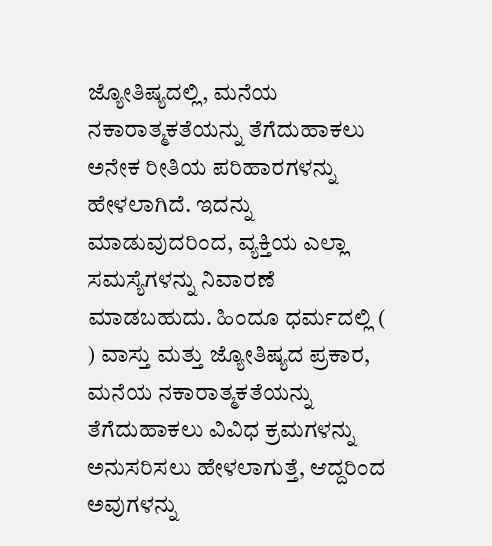ಜ್ಯೋತಿಷ್ಯದಲ್ಲಿ, ಮನೆಯ ನಕಾರಾತ್ಮಕತೆಯನ್ನು ತೆಗೆದುಹಾಕಲು ಅನೇಕ ರೀತಿಯ ಪರಿಹಾರಗಳನ್ನು ಹೇಳಲಾಗಿದೆ. ಇದನ್ನು ಮಾಡುವುದರಿಂದ, ವ್ಯಕ್ತಿಯ ಎಲ್ಲಾ ಸಮಸ್ಯೆಗಳನ್ನು ನಿವಾರಣೆ ಮಾಡಬಹುದು. ಹಿಂದೂ ಧರ್ಮದಲ್ಲಿ ( ) ವಾಸ್ತು ಮತ್ತು ಜ್ಯೋತಿಷ್ಯದ ಪ್ರಕಾರ, ಮನೆಯ ನಕಾರಾತ್ಮಕತೆಯನ್ನು ತೆಗೆದುಹಾಕಲು ವಿವಿಧ ಕ್ರಮಗಳನ್ನು ಅನುಸರಿಸಲು ಹೇಳಲಾಗುತ್ತೆ, ಆದ್ದರಿಂದ ಅವುಗಳನ್ನು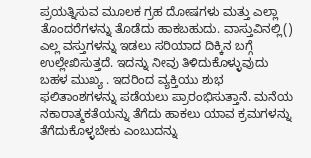ಪ್ರಯತ್ನಿಸುವ ಮೂಲಕ ಗ್ರಹ ದೋಷಗಳು ಮತ್ತು ಎಲ್ಲಾ ತೊಂದರೆಗಳನ್ನು ತೊಡೆದು ಹಾಕಬಹುದು. ವಾಸ್ತುವಿನಲ್ಲಿ() ಎಲ್ಲ ವಸ್ತುಗಳನ್ನು ಇಡಲು ಸರಿಯಾದ ದಿಕ್ಕಿನ ಬಗ್ಗೆ ಉಲ್ಲೇಖಿಸುತ್ತದೆ. ಇದನ್ನು ನೀವು ತಿಳಿದುಕೊಳ್ಳುವುದು ಬಹಳ ಮುಖ್ಯ . ಇದರಿಂದ ವ್ಯಕ್ತಿಯು ಶುಭ ಫಲಿತಾಂಶಗಳನ್ನು ಪಡೆಯಲು ಪ್ರಾರಂಭಿಸುತ್ತಾನೆ. ಮನೆಯ ನಕಾರಾತ್ಮಕತೆಯನ್ನು ತೆಗೆದು ಹಾಕಲು ಯಾವ ಕ್ರಮಗಳನ್ನು ತೆಗೆದುಕೊಳ್ಳಬೇಕು ಎಂಬುದನ್ನು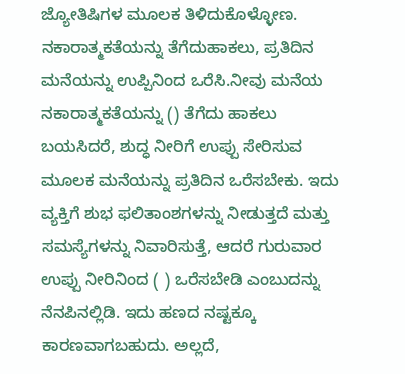ಜ್ಯೋತಿಷಿಗಳ ಮೂಲಕ ತಿಳಿದುಕೊಳ್ಳೋಣ. ನಕಾರಾತ್ಮಕತೆಯನ್ನು ತೆಗೆದುಹಾಕಲು, ಪ್ರತಿದಿನ ಮನೆಯನ್ನು ಉಪ್ಪಿನಿಂದ ಒರೆಸಿ.ನೀವು ಮನೆಯ ನಕಾರಾತ್ಮಕತೆಯನ್ನು () ತೆಗೆದು ಹಾಕಲು ಬಯಸಿದರೆ, ಶುದ್ಧ ನೀರಿಗೆ ಉಪ್ಪು ಸೇರಿಸುವ ಮೂಲಕ ಮನೆಯನ್ನು ಪ್ರತಿದಿನ ಒರೆಸಬೇಕು. ಇದು ವ್ಯಕ್ತಿಗೆ ಶುಭ ಫಲಿತಾಂಶಗಳನ್ನು ನೀಡುತ್ತದೆ ಮತ್ತು ಸಮಸ್ಯೆಗಳನ್ನು ನಿವಾರಿಸುತ್ತೆ, ಆದರೆ ಗುರುವಾರ ಉಪ್ಪು ನೀರಿನಿಂದ ( ) ಒರೆಸಬೇಡಿ ಎಂಬುದನ್ನು ನೆನಪಿನಲ್ಲಿಡಿ. ಇದು ಹಣದ ನಷ್ಟಕ್ಕೂ ಕಾರಣವಾಗಬಹುದು. ಅಲ್ಲದೆ,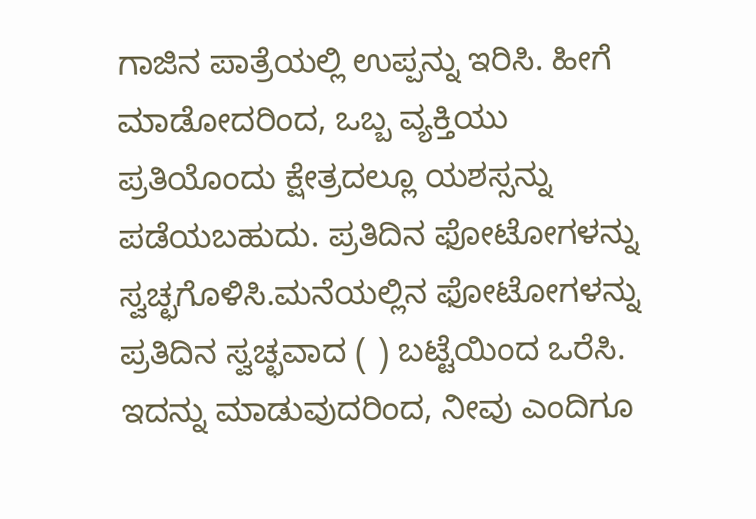ಗಾಜಿನ ಪಾತ್ರೆಯಲ್ಲಿ ಉಪ್ಪನ್ನು ಇರಿಸಿ. ಹೀಗೆ ಮಾಡೋದರಿಂದ, ಒಬ್ಬ ವ್ಯಕ್ತಿಯು ಪ್ರತಿಯೊಂದು ಕ್ಷೇತ್ರದಲ್ಲೂ ಯಶಸ್ಸನ್ನು ಪಡೆಯಬಹುದು. ಪ್ರತಿದಿನ ಫೋಟೋಗಳನ್ನು ಸ್ವಚ್ಛಗೊಳಿಸಿ.ಮನೆಯಲ್ಲಿನ ಫೋಟೋಗಳನ್ನು ಪ್ರತಿದಿನ ಸ್ವಚ್ಛವಾದ ( ) ಬಟ್ಟೆಯಿಂದ ಒರೆಸಿ. ಇದನ್ನು ಮಾಡುವುದರಿಂದ, ನೀವು ಎಂದಿಗೂ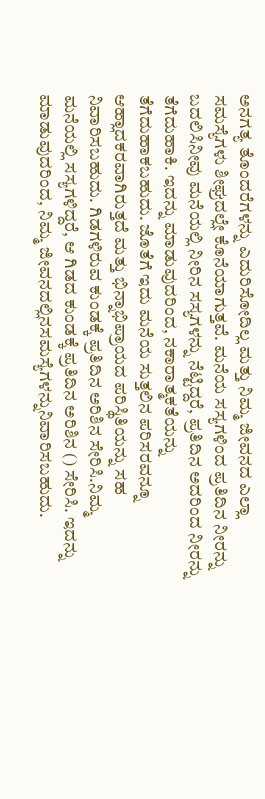ಅನಗತ್ಯ ತೊಂದರೆಗಳನ್ನು ಎದುರಿಸೋದಿಲ್ಲ ಮತ್ತು ನಿಮ್ಮ ಜೀವನದ ಎಲ್ಲಾ ಸಮಸ್ಯೆಗಳು ಶೀಘ್ರದಲ್ಲೇ ಕೊನೆಯಾಗುತ್ತವೆ. ಮನೆಯ ಸಸ್ಯಗಳಿಂದ ಪ್ರತಿದಿನ ನೀರನ್ನು ಬದಲಿಸಿನೀವು ಮನೆಯಲ್ಲಿ ನೀರಿನ ಸಸ್ಯಗಳನ್ನು ನೆಟ್ಟಿದ್ದರೆ, ಪ್ರತಿದಿನ ಅದರಿಂದ ನೀರನ್ನು ತೆಗೆದುಹಾಕಿ. ಇದನ್ನು ಮಾಡುವುದರಿಂದ, ನಕಾರಾತ್ಮಕತೆಯನ್ನು ತೆಗೆದುಹಾಕಬಹುದು. ಜೊತೆಗೆ ಇದು ಮನೆಯ ಸುತ್ತಲಿನ ಪರಿಸರವನ್ನೂ ಆಹ್ಲಾದಕರವಾಗಿರುತ್ತದೆ ಮತ್ತು ಭಿನ್ನಾಭಿಪ್ರಾಯದ ಪರಿಸ್ಥಿತಿಯನ್ನು ಸಹ ನಿವಾರಿಸಬಹುದು. ಗಿಡಗಳಿರುವ ಕುಂಡಕ್ಕೆ ಪ್ರತಿದಿನ ಅರಿಶಿನ ಸೇರಿಸಿ.ನಿಮ್ಮ ಮನೆಯಲ್ಲಿ ಸಸ್ಯಗಳಿದ್ದರೆ, ಆ ಗಿಡದ ಕುಂಡಕ್ಕೆ ಪ್ರತಿದಿನ ಅರಿಶಿನ () ಸೇರಿಸಿ. ಇದನ್ನು ಮಾಡುವುದರಿಂದ, ನಿಮ್ಮ ಜೀವನದಲ್ಲಿನಸಮಸ್ಯೆಗಳನ್ನುನಿವಾರಿಸಬಹುದು.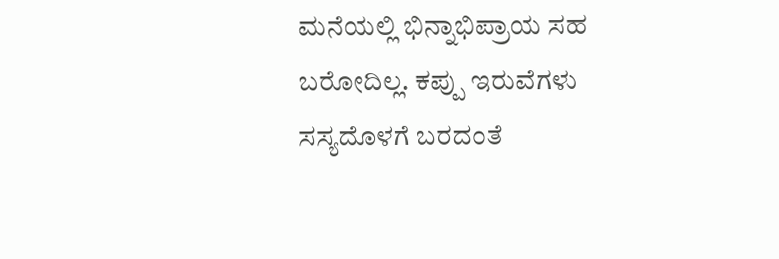ಮನೆಯಲ್ಲಿ ಭಿನ್ನಾಭಿಪ್ರಾಯ ಸಹ ಬರೋದಿಲ್ಲ. ಕಪ್ಪು ಇರುವೆಗಳು ಸಸ್ಯದೊಳಗೆ ಬರದಂತೆ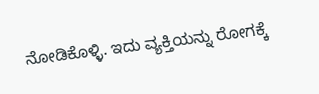ನೋಡಿಕೊಳ್ಳಿ. ಇದು ವ್ಯಕ್ತಿಯನ್ನು ರೋಗಕ್ಕೆ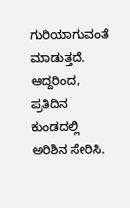ಗುರಿಯಾಗುವಂತೆ ಮಾಡುತ್ತದೆ. ಆದ್ದರಿಂದ, ಪ್ರತಿದಿನ ಕುಂಡದಲ್ಲಿ ಅರಿಶಿನ ಸೇರಿಸಿ.